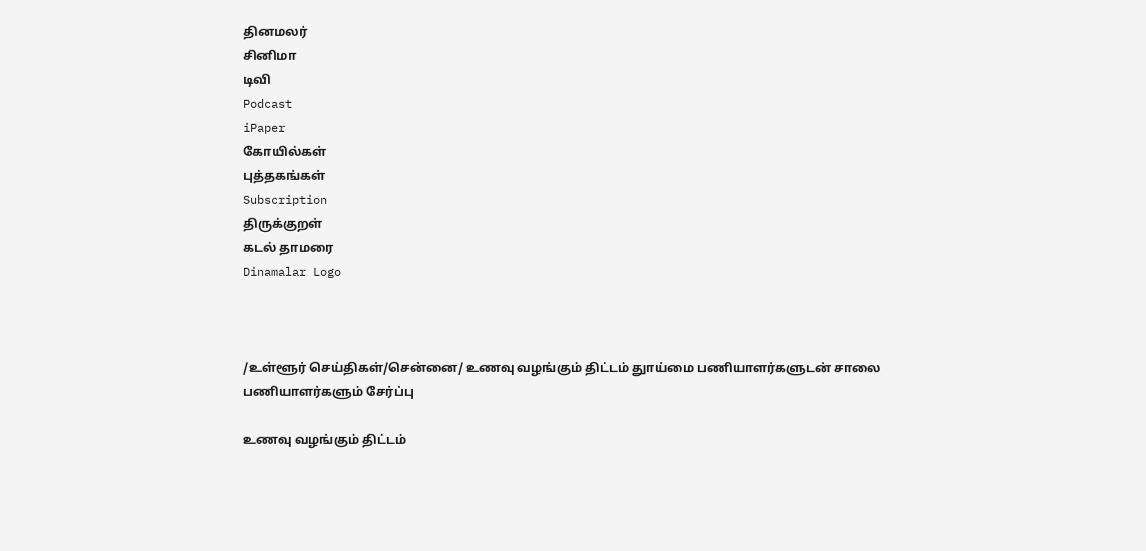தினமலர்
சினிமா
டிவி
Podcast
iPaper
கோயில்கள்
புத்தகங்கள்
Subscription
திருக்குறள்
கடல் தாமரை
Dinamalar Logo



/உள்ளூர் செய்திகள்/சென்னை/ உணவு வழங்கும் திட்டம் துாய்மை பணியாளர்களுடன் சாலை பணியாளர்களும் சேர்ப்பு

உணவு வழங்கும் திட்டம்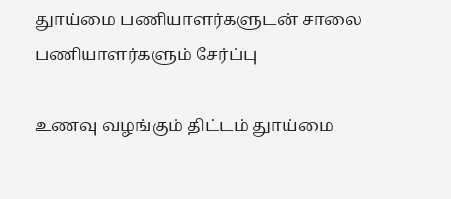துாய்மை பணியாளர்களுடன் சாலை பணியாளர்களும் சேர்ப்பு

உணவு வழங்கும் திட்டம் துாய்மை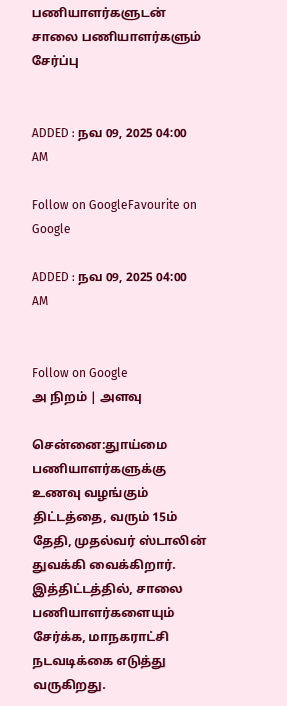பணியாளர்களுடன் சாலை பணியாளர்களும் சேர்ப்பு


ADDED : நவ 09, 2025 04:00 AM

Follow on GoogleFavourite on Google

ADDED : நவ 09, 2025 04:00 AM


Follow on Google
அ நிறம் | அளவு

சென்னை:துாய்மை பணியாளர்களுக்கு உணவு வழங்கும் திட்டத்தை, வரும் 15ம் தேதி, முதல்வர் ஸ்டாலின் துவக்கி வைக்கிறார். இத்திட்டத்தில், சாலை பணியாளர்களையும் சேர்க்க, மாநகராட்சி நடவடிக்கை எடுத்து வருகிறது.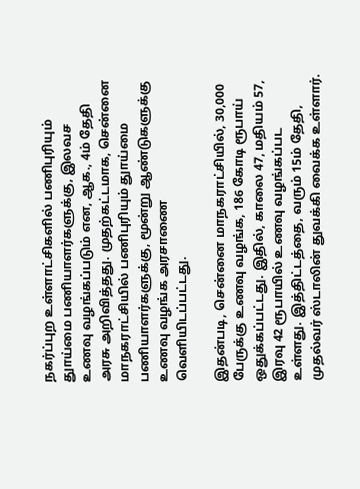நகர்ப்புற உள்ளாட்சிகளில் பணிபுரியும் துாய்மை பணியாளர்களுக்கு, இலவச உணவு வழங்கப்படும் என, ஆக., 4ம் தேதி அரசு அறிவித்தது. முதற்கட்டமாக, சென்னை மாநகராட்சியில் பணிபுரியும் துாய்மை பணியாளர்களுக்கு, மூன்று ஆண்டுகளுக்கு உணவு வழங்க அரசாணை வெளியிடப்பட்டது.

இதன்படி, சென்னை மாநகராட்சியில், 30,000 பேருக்கு உணவு வழங்க, 186 கோடி ரூபாய் ஒதுக்கப்பட்டது. இதில், காலை 47, மதியம் 57, இரவு 42 ரூபாயில் உணவு வழங்கப்பட உள்ளது. இத்திட்டத்தை, வரும் 15ம் தேதி, முதல்வர் ஸ்டாலின் துவக்கி வைக்க உள்ளார்.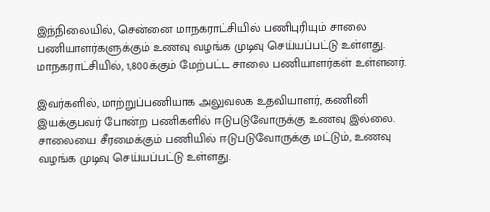இந்நிலையில், சென்னை மாநகராட்சியில் பணிபுரியும் சாலை பணியாளர்களுக்கும் உணவு வழங்க முடிவு செய்யப்பட்டு உள்ளது. மாநகராட்சியில், 1,800க்கும் மேற்பட்ட சாலை பணியாளர்கள் உள்ளனர்.

இவர்களில், மாற்றுப்பணியாக அலுவலக உதவியாளர், கணினி இயக்குபவர் போன்ற பணிகளில் ஈடுபடுவோருக்கு உணவு இல்லை. சாலையை சீரமைக்கும் பணியில் ஈடுபடுவோருக்கு மட்டும், உணவு வழங்க முடிவு செய்யப்பட்டு உள்ளது.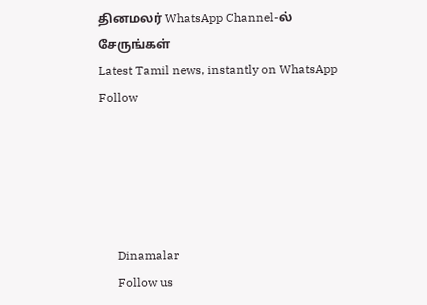தினமலர் WhatsApp Channel-ல் சேருங்கள்
Latest Tamil news, instantly on WhatsApp
Follow





      Dinamalar
      Follow us